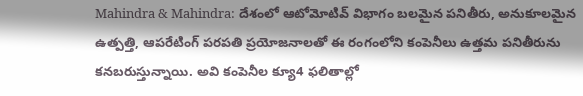Mahindra & Mahindra: దేశంలో ఆటోమోటివ్ విభాగం బలమైన పనితీరు, అనుకూలమైన ఉత్పత్తి, ఆపరేటింగ్ పరపతి ప్రయోజనాలతో ఈ రంగంలోని కంపెనీలు ఉత్తమ పనితీరును కనబరుస్తున్నాయి. అవి కంపెనీల క్యూ4 ఫలితాల్లో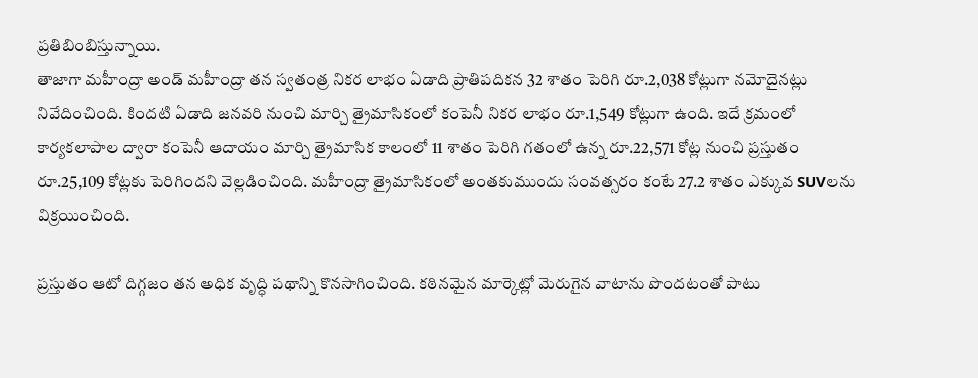ప్రతిబింబిస్తున్నాయి.
తాజాగా మహీంద్రా అండ్ మహీంద్రా తన స్వతంత్ర నికర లాభం ఏడాది ప్రాతిపదికన 32 శాతం పెరిగి రూ.2,038 కోట్లుగా నమోదైనట్లు నివేదించింది. కిందటి ఏడాది జనవరి నుంచి మార్చి త్రైమాసికంలో కంపెనీ నికర లాభం రూ.1,549 కోట్లుగా ఉంది. ఇదే క్రమంలో కార్యకలాపాల ద్వారా కంపెనీ ఆదాయం మార్చి త్రైమాసిక కాలంలో 11 శాతం పెరిగి గతంలో ఉన్న రూ.22,571 కోట్ల నుంచి ప్రస్తుతం రూ.25,109 కోట్లకు పెరిగిందని వెల్లడించింది. మహీంద్రా త్రైమాసికంలో అంతకుముందు సంవత్సరం కంటే 27.2 శాతం ఎక్కువ SUVలను విక్రయించింది.

ప్రస్తుతం ఆటో దిగ్గజం తన అధిక వృద్ధి పథాన్ని కొనసాగించింది. కఠినమైన మార్కెట్లో మెరుగైన వాటాను పొందటంతో పాటు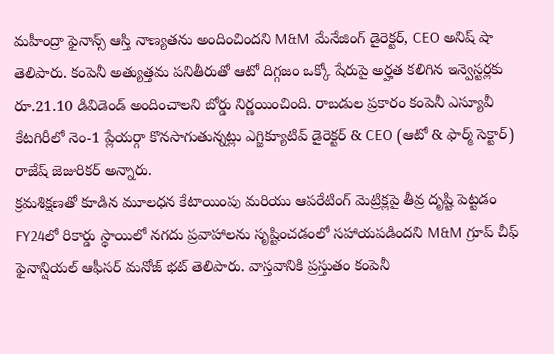మహీంద్రా ఫైనాన్స్ ఆస్తి నాణ్యతను అందించిందని M&M మేనేజింగ్ డైరెక్టర్, CEO అనిష్ షా తెలిపారు. కంపెనీ అత్యుత్తమ పనితీరుతో ఆటో దిగ్గజం ఒక్కో షేరుపై అర్హత కలిగిన ఇన్వెస్టర్లకు రూ.21.10 డివిడెండ్ అందించాలని బోర్డు నిర్ణయించింది. రాబడుల ప్రకారం కంపెనీ ఎస్యూవీ కేటగిరీలో నెం-1 ప్లేయర్గా కొనసాగుతున్నట్లు ఎగ్జిక్యూటివ్ డైరెక్టర్ & CEO (ఆటో & ఫార్మ్ సెక్టార్) రాజేష్ జెజురికర్ అన్నారు.
క్రమశిక్షణతో కూడిన మూలధన కేటాయింపు మరియు ఆపరేటింగ్ మెట్రిక్లపై తీవ్ర దృష్టి పెట్టడం FY24లో రికార్డు స్థాయిలో నగదు ప్రవాహాలను సృష్టించడంలో సహాయపడిందని M&M గ్రూప్ చీఫ్ ఫైనాన్షియల్ ఆఫీసర్ మనోజ్ భట్ తెలిపారు. వాస్తవానికి ప్రస్తుతం కంపెనీ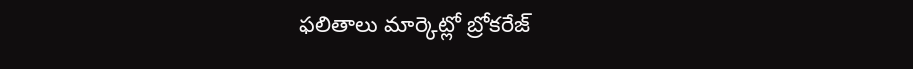ఫలితాలు మార్కెట్లో బ్రోకరేజ్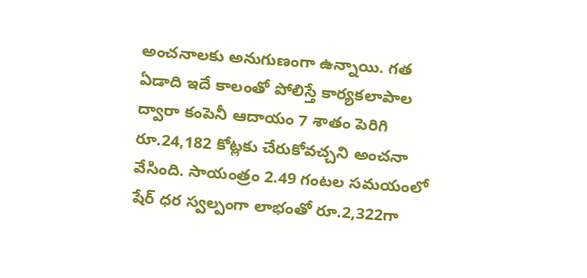అంచనాలకు అనుగుణంగా ఉన్నాయి. గత ఏడాది ఇదే కాలంతో పోలిస్తే కార్యకలాపాల ద్వారా కంపెనీ ఆదాయం 7 శాతం పెరిగి రూ.24,182 కోట్లకు చేరుకోవచ్చని అంచనా వేసింది. సాయంత్రం 2.49 గంటల సమయంలో షేర్ ధర స్వల్పంగా లాభంతో రూ.2,322గా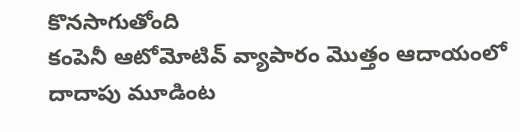కొనసాగుతోంది
కంపెనీ ఆటోమోటివ్ వ్యాపారం మొత్తం ఆదాయంలో దాదాపు మూడింట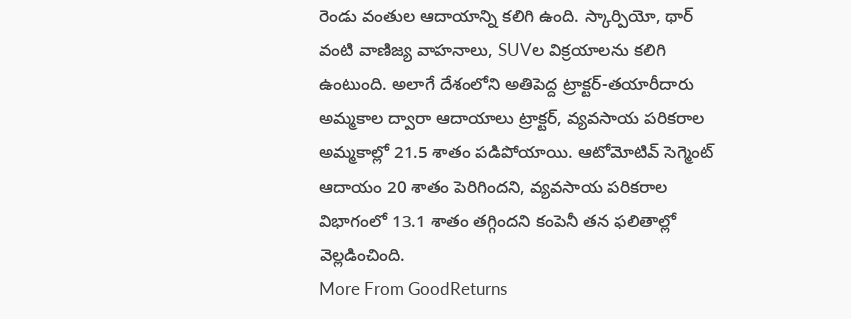రెండు వంతుల ఆదాయాన్ని కలిగి ఉంది. స్కార్పియో, థార్ వంటి వాణిజ్య వాహనాలు, SUVల విక్రయాలను కలిగి ఉంటుంది. అలాగే దేశంలోని అతిపెద్ద ట్రాక్టర్-తయారీదారు అమ్మకాల ద్వారా ఆదాయాలు ట్రాక్టర్, వ్యవసాయ పరికరాల అమ్మకాల్లో 21.5 శాతం పడిపోయాయి. ఆటోమోటివ్ సెగ్మెంట్ ఆదాయం 20 శాతం పెరిగిందని, వ్యవసాయ పరికరాల విభాగంలో 13.1 శాతం తగ్గిందని కంపెనీ తన ఫలితాల్లో వెల్లడించింది.
More From GoodReturns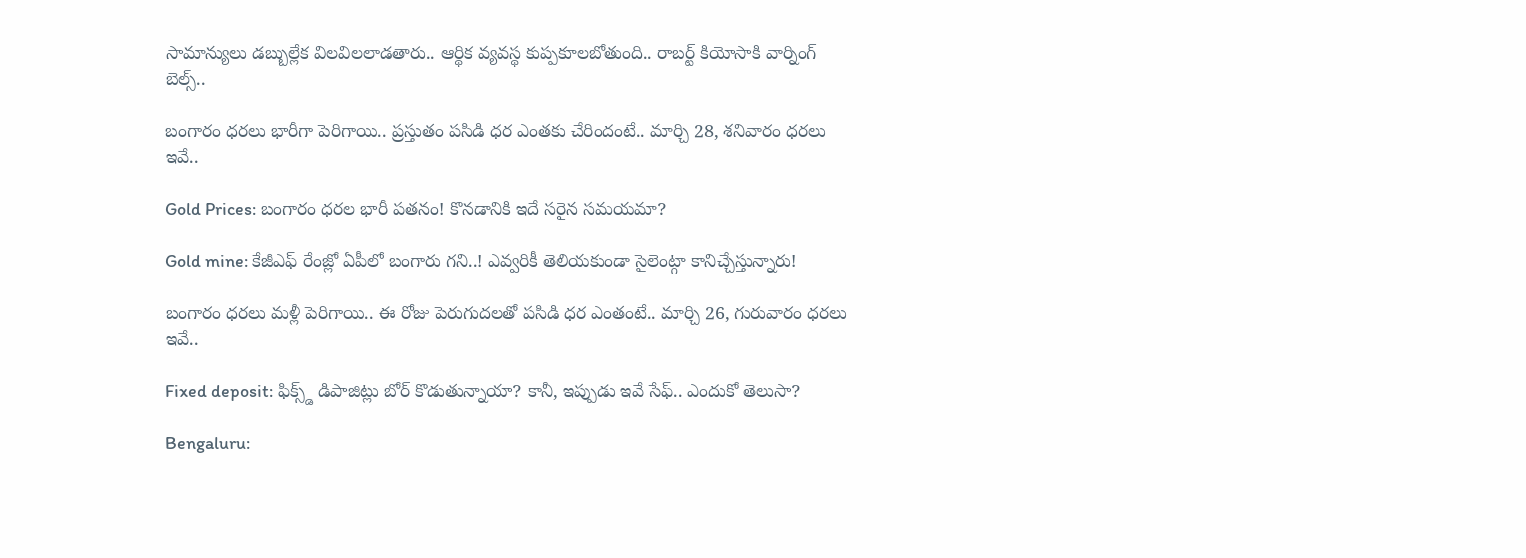సామాన్యులు డబ్బుల్లేక విలవిలలాడతారు.. ఆర్థిక వ్యవస్థ కుప్పకూలబోతుంది.. రాబర్ట్ కియోసాకి వార్నింగ్ బెల్స్..

బంగారం ధరలు భారీగా పెరిగాయి.. ప్రస్తుతం పసిడి ధర ఎంతకు చేరిందంటే.. మార్చి 28, శనివారం ధరలు ఇవే..

Gold Prices: బంగారం ధరల భారీ పతనం! కొనడానికి ఇదే సరైన సమయమా?

Gold mine: కేజీఎఫ్ రేంజ్లో ఏపీలో బంగారు గని..! ఎవ్వరికీ తెలియకుండా సైలెంట్గా కానిచ్చేస్తున్నారు!

బంగారం ధరలు మళ్లీ పెరిగాయి.. ఈ రోజు పెరుగుదలతో పసిడి ధర ఎంతంటే.. మార్చి 26, గురువారం ధరలు ఇవే..

Fixed deposit: ఫిక్స్డ్ డిపాజిట్లు బోర్ కొడుతున్నాయా? కానీ, ఇప్పుడు ఇవే సేఫ్.. ఎందుకో తెలుసా?

Bengaluru: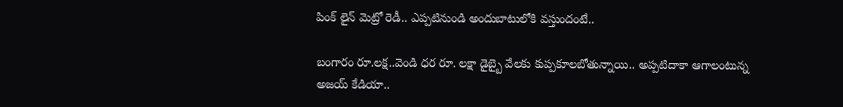పింక్ లైన్ మెట్రో రెడీ.. ఎప్పటినుండి అందుబాటులోకి వస్తుందంటే..

బంగారం రూ.లక్ష..వెండి ధర రూ. లక్షా డైబ్బై వేలకు కుప్పకూలబోతున్నాయి.. అప్పటిదాకా ఆగాలంటున్న అజయ్ కేడియా..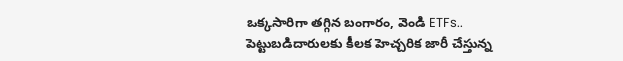ఒక్కసారిగా తగ్గిన బంగారం, వెండి ETFs.. పెట్టుబడిదారులకు కీలక హెచ్చరిక జారీ చేస్తున్న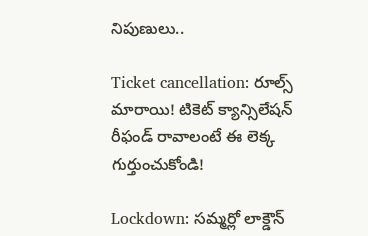నిపుణులు..

Ticket cancellation: రూల్స్ మారాయి! టికెట్ క్యాన్సిలేషన్ రీఫండ్ రావాలంటే ఈ లెక్క గుర్తుంచుకోండి!

Lockdown: సమ్మర్లో లాక్డౌన్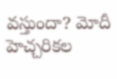వస్తుందా? మోదీ హెచ్చరికల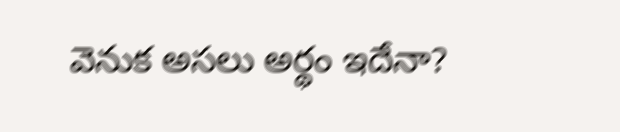వెనుక అసలు అర్థం ఇదేనా?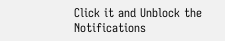Click it and Unblock the Notifications